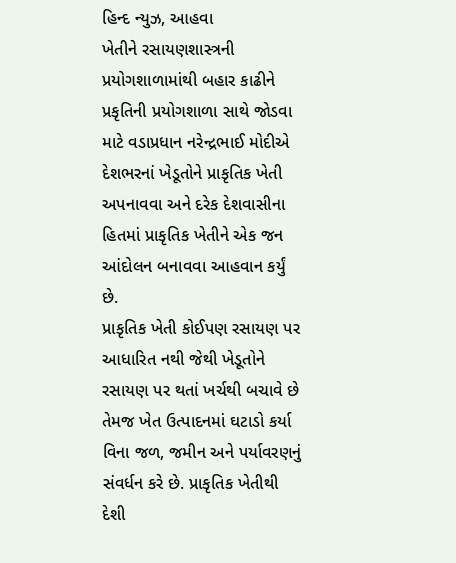હિન્દ ન્યુઝ, આહવા
ખેતીને રસાયણશાસ્ત્રની પ્રયોગશાળામાંથી બહાર કાઢીને પ્રકૃતિની પ્રયોગશાળા સાથે જોડવા માટે વડાપ્રધાન નરેન્દ્રભાઈ મોદીએ દેશભરનાં ખેડૂતોને પ્રાકૃતિક ખેતી અપનાવવા અને દરેક દેશવાસીના હિતમાં પ્રાકૃતિક ખેતીને એક જન આંદોલન બનાવવા આહવાન કર્યું છે.
પ્રાકૃતિક ખેતી કોઈપણ રસાયણ પર આધારિત નથી જેથી ખેડૂતોને રસાયણ પર થતાં ખર્ચથી બચાવે છે તેમજ ખેત ઉત્પાદનમાં ઘટાડો કર્યા વિના જળ, જમીન અને પર્યાવરણનું સંવર્ધન કરે છે. પ્રાકૃતિક ખેતીથી દેશી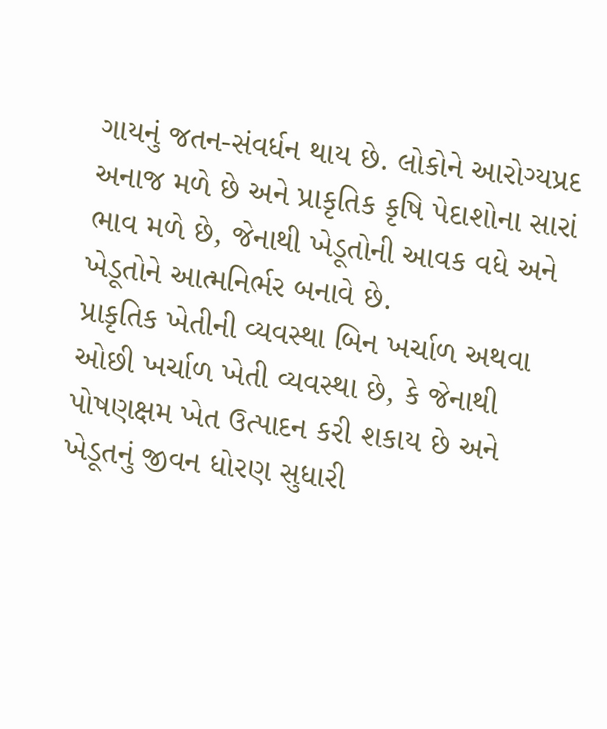ગાયનું જતન-સંવર્ધન થાય છે. લોકોને આરોગ્યપ્રદ અનાજ મળે છે અને પ્રાકૃતિક કૃષિ પેદાશોના સારાં ભાવ મળે છે, જેનાથી ખેડૂતોની આવક વધે અને ખેડૂતોને આત્મનિર્ભર બનાવે છે.
પ્રાકૃતિક ખેતીની વ્યવસ્થા બિન ખર્ચાળ અથવા ઓછી ખર્ચાળ ખેતી વ્યવસ્થા છે, કે જેનાથી પોષણક્ષમ ખેત ઉત્પાદન કરી શકાય છે અને ખેડૂતનું જીવન ધોરણ સુધારી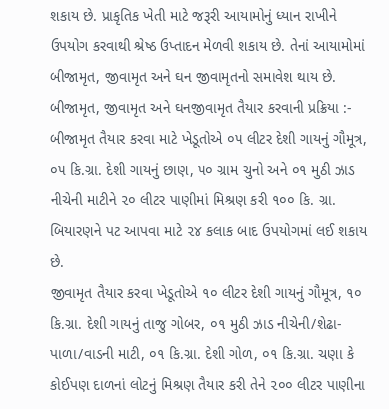શકાય છે. પ્રાકૃતિક ખેતી માટે જરૂરી આયામોનું ધ્યાન રાખીને ઉપયોગ કરવાથી શ્રેષ્ઠ ઉપ્તાદન મેળવી શકાય છે. તેનાં આયામોમાં બીજામૃત, જીવામૃત અને ઘન જીવામૃતનો સમાવેશ થાય છે.
બીજામૃત, જીવામૃત અને ઘનજીવામૃત તૈયાર કરવાની પ્રક્રિયા :-
બીજામૃત તૈયાર કરવા માટે ખેડૂતોએ ૦૫ લીટર દેશી ગાયનું ગૌમૂત્ર, ૦૫ કિ.ગ્રા. દેશી ગાયનું છાણ, ૫૦ ગ્રામ ચુનો અને ૦૧ મુઠી ઝાડ નીચેની માટીને ૨૦ લીટર પાણીમાં મિશ્રણ કરી ૧૦૦ કિ. ગ્રા. બિયારણને પટ આપવા માટે ૨૪ કલાક બાદ ઉપયોગમાં લઈ શકાય છે.
જીવામૃત તૈયાર કરવા ખેડૂતોએ ૧૦ લીટર દેશી ગાયનું ગૌમૂત્ર, ૧૦ કિ.ગ્રા. દેશી ગાયનું તાજુ ગોબર, ૦૧ મુઠી ઝાડ નીચેની/શેઢા-પાળા/વાડની માટી, ૦૧ કિ.ગ્રા. દેશી ગોળ, ૦૧ કિ.ગ્રા. ચણા કે કોઈપણ દાળનાં લોટનું મિશ્રણ તૈયાર કરી તેને ૨૦૦ લીટર પાણીના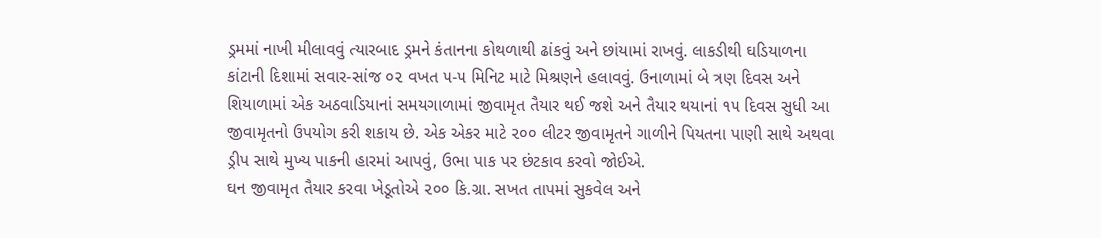ડ્રમમાં નાખી મીલાવવું ત્યારબાદ ડ્રમને કંતાનના કોથળાથી ઢાંકવું અને છાંયામાં રાખવું. લાકડીથી ઘડિયાળના કાંટાની દિશામાં સવાર-સાંજ ૦૨ વખત ૫-૫ મિનિટ માટે મિશ્રણને હલાવવું. ઉનાળામાં બે ત્રણ દિવસ અને શિયાળામાં એક અઠવાડિયાનાં સમયગાળામાં જીવામૃત તૈયાર થઈ જશે અને તૈયાર થયાનાં ૧૫ દિવસ સુધી આ જીવામૃતનો ઉપયોગ કરી શકાય છે. એક એકર માટે ૨૦૦ લીટર જીવામૃતને ગાળીને પિયતના પાણી સાથે અથવા ડ્રીપ સાથે મુખ્ય પાકની હારમાં આપવું, ઉભા પાક પર છંટકાવ કરવો જોઈએ.
ઘન જીવામૃત તૈયાર કરવા ખેડૂતોએ ૨૦૦ કિ.ગ્રા. સખત તાપમાં સુકવેલ અને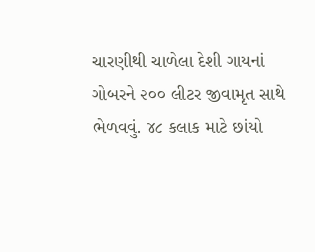ચારણીથી ચાળેલા દેશી ગાયનાં ગોબરને ૨૦૦ લીટર જીવામૃત સાથે ભેળવવું. ૪૮ કલાક માટે છાંયો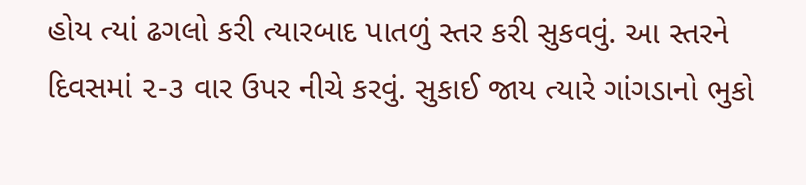હોય ત્યાં ઢગલો કરી ત્યારબાદ પાતળું સ્તર કરી સુકવવું. આ સ્તરને દિવસમાં ૨-૩ વાર ઉપર નીચે કરવું. સુકાઈ જાય ત્યારે ગાંગડાનો ભુકો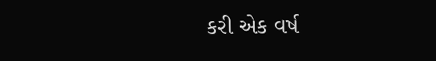કરી એક વર્ષ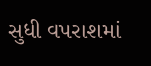સુધી વપરાશમાં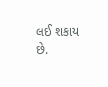લઈ શકાય છે.